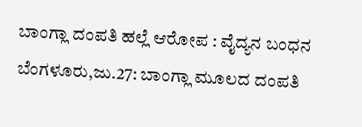ಬಾಂಗ್ಲಾ ದಂಪತಿ ಹಲ್ಲೆ ಆರೋಪ : ವೈದ್ಯನ ಬಂಧನ
ಬೆಂಗಳೂರು,ಜು.27: ಬಾಂಗ್ಲಾ ಮೂಲದ ದಂಪತಿ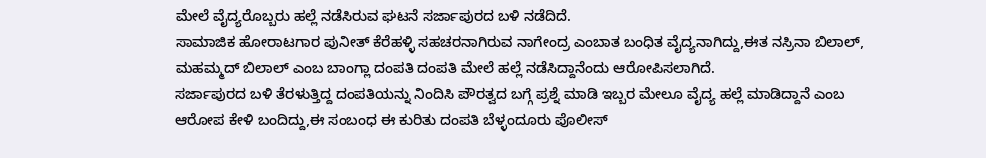ಮೇಲೆ ವೈದ್ಯರೊಬ್ಬರು ಹಲ್ಲೆ ನಡೆಸಿರುವ ಘಟನೆ ಸರ್ಜಾಪುರದ ಬಳಿ ನಡೆದಿದೆ.
ಸಾಮಾಜಿಕ ಹೋರಾಟಗಾರ ಪುನೀತ್ ಕೆರೆಹಳ್ಳಿ ಸಹಚರನಾಗಿರುವ ನಾಗೇಂದ್ರ ಎಂಬಾತ ಬಂಧಿತ ವೈದ್ಯನಾಗಿದ್ದು,ಈತ ನಸ್ರಿನಾ ಬಿಲಾಲ್, ಮಹಮ್ಮದ್ ಬಿಲಾಲ್ ಎಂಬ ಬಾಂಗ್ಲಾ ದಂಪತಿ ದಂಪತಿ ಮೇಲೆ ಹಲ್ಲೆ ನಡೆಸಿದ್ದಾನೆಂದು ಆರೋಪಿಸಲಾಗಿದೆ.
ಸರ್ಜಾಪುರದ ಬಳಿ ತೆರಳುತ್ತಿದ್ದ ದಂಪತಿಯನ್ನು ನಿಂದಿಸಿ ಪೌರತ್ವದ ಬಗ್ಗೆ ಪ್ರಶ್ನೆ ಮಾಡಿ ಇಬ್ಬರ ಮೇಲೂ ವೈದ್ಯ ಹಲ್ಲೆ ಮಾಡಿದ್ದಾನೆ ಎಂಬ ಆರೋಪ ಕೇಳಿ ಬಂದಿದ್ದು,ಈ ಸಂಬಂಧ ಈ ಕುರಿತು ದಂಪತಿ ಬೆಳ್ಳಂದೂರು ಪೊಲೀಸ್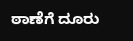ಠಾಣೆಗೆ ದೂರು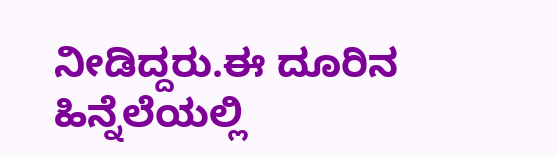ನೀಡಿದ್ದರು.ಈ ದೂರಿನ ಹಿನ್ನೆಲೆಯಲ್ಲಿ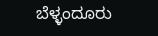ಬೆಳ್ಳಂದೂರು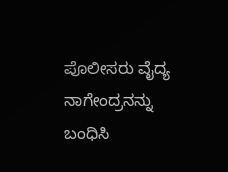ಪೊಲೀಸರು ವೈದ್ಯ ನಾಗೇಂದ್ರನನ್ನು ಬಂಧಿಸಿ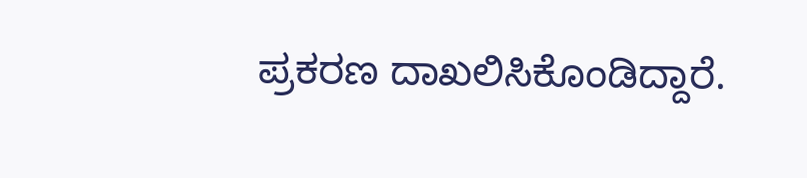ಪ್ರಕರಣ ದಾಖಲಿಸಿಕೊಂಡಿದ್ದಾರೆ.